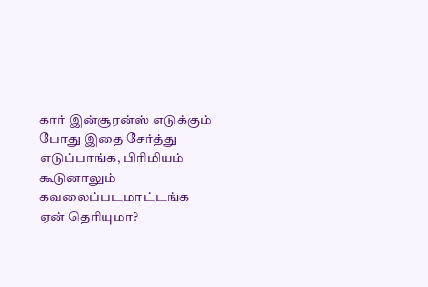கார் இன்சூரன்ஸ் எடுக்கும் போது இதை சேர்த்து எடுப்பாங்க, பிரிமியம் கூடுனாலும் கவலைப்படமாட்டங்க ஏன் தெரியுமா?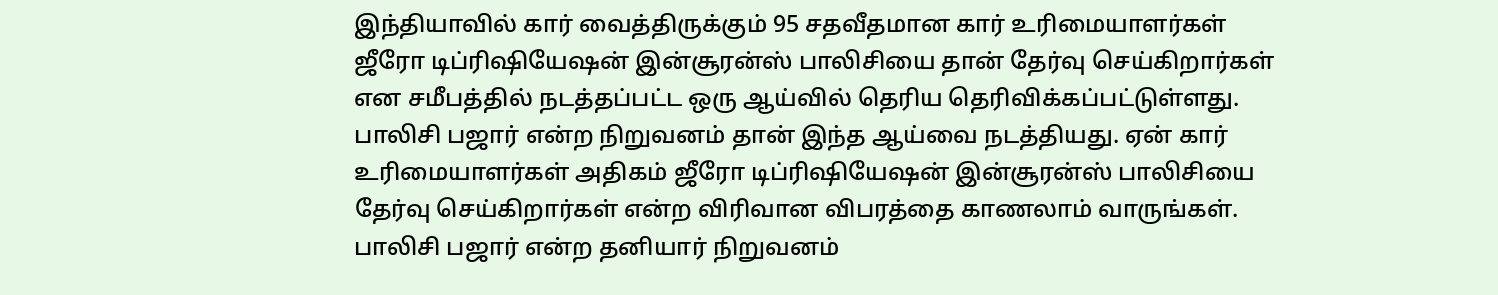இந்தியாவில் கார் வைத்திருக்கும் 95 சதவீதமான கார் உரிமையாளர்கள் ஜீரோ டிப்ரிஷியேஷன் இன்சூரன்ஸ் பாலிசியை தான் தேர்வு செய்கிறார்கள் என சமீபத்தில் நடத்தப்பட்ட ஒரு ஆய்வில் தெரிய தெரிவிக்கப்பட்டுள்ளது. பாலிசி பஜார் என்ற நிறுவனம் தான் இந்த ஆய்வை நடத்தியது. ஏன் கார் உரிமையாளர்கள் அதிகம் ஜீரோ டிப்ரிஷியேஷன் இன்சூரன்ஸ் பாலிசியை தேர்வு செய்கிறார்கள் என்ற விரிவான விபரத்தை காணலாம் வாருங்கள்.
பாலிசி பஜார் என்ற தனியார் நிறுவனம்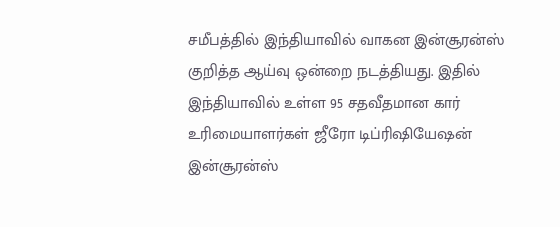சமீபத்தில் இந்தியாவில் வாகன இன்சூரன்ஸ் குறித்த ஆய்வு ஒன்றை நடத்தியது. இதில் இந்தியாவில் உள்ள 95 சதவீதமான கார் உரிமையாளர்கள் ஜீரோ டிப்ரிஷியேஷன் இன்சூரன்ஸ்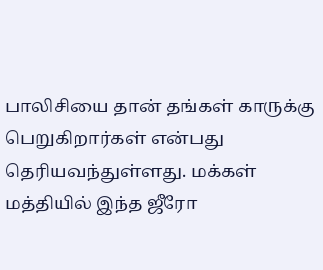பாலிசியை தான் தங்கள் காருக்கு பெறுகிறார்கள் என்பது தெரியவந்துள்ளது. மக்கள் மத்தியில் இந்த ஜீரோ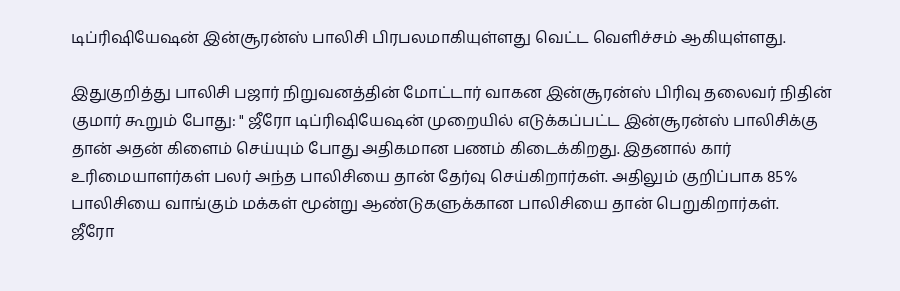டிப்ரிஷியேஷன் இன்சூரன்ஸ் பாலிசி பிரபலமாகியுள்ளது வெட்ட வெளிச்சம் ஆகியுள்ளது.

இதுகுறித்து பாலிசி பஜார் நிறுவனத்தின் மோட்டார் வாகன இன்சூரன்ஸ் பிரிவு தலைவர் நிதின் குமார் கூறும் போது: " ஜீரோ டிப்ரிஷியேஷன் முறையில் எடுக்கப்பட்ட இன்சூரன்ஸ் பாலிசிக்கு தான் அதன் கிளைம் செய்யும் போது அதிகமான பணம் கிடைக்கிறது. இதனால் கார் உரிமையாளர்கள் பலர் அந்த பாலிசியை தான் தேர்வு செய்கிறார்கள். அதிலும் குறிப்பாக 85% பாலிசியை வாங்கும் மக்கள் மூன்று ஆண்டுகளுக்கான பாலிசியை தான் பெறுகிறார்கள்.
ஜீரோ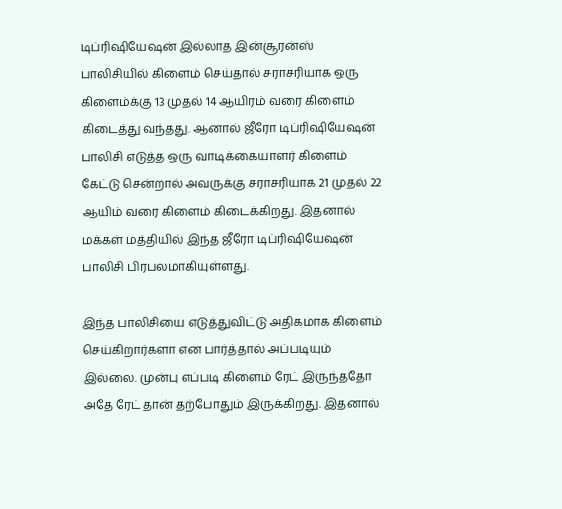டிப்ரிஷியேஷன் இல்லாத இன்சூரன்ஸ் பாலிசியில் கிளைம் செய்தால் சராசரியாக ஒரு கிளைம்க்கு 13 முதல் 14 ஆயிரம் வரை கிளைம் கிடைத்து வந்தது. ஆனால் ஜீரோ டிப்ரிஷியேஷன் பாலிசி எடுத்த ஒரு வாடிக்கையாளர் கிளைம் கேட்டு சென்றால் அவருக்கு சராசரியாக 21 முதல் 22 ஆயிம் வரை கிளைம் கிடைக்கிறது. இதனால் மக்கள் மத்தியில் இந்த ஜீரோ டிப்ரிஷியேஷன் பாலிசி பிரபலமாகியுள்ளது.

இந்த பாலிசியை எடுத்துவிட்டு அதிகமாக கிளைம் செய்கிறார்களா என பார்த்தால் அப்படியும் இல்லை. முன்பு எப்படி கிளைம் ரேட் இருந்ததோ அதே ரேட் தான் தற்போதும் இருக்கிறது. இதனால்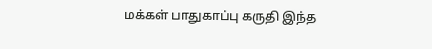மக்கள் பாதுகாப்பு கருதி இந்த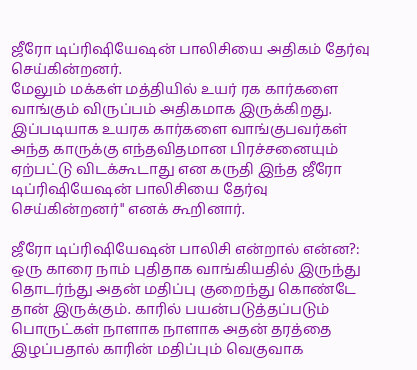ஜீரோ டிப்ரிஷியேஷன் பாலிசியை அதிகம் தேர்வு செய்கின்றனர்.
மேலும் மக்கள் மத்தியில் உயர் ரக கார்களை வாங்கும் விருப்பம் அதிகமாக இருக்கிறது. இப்படியாக உயரக கார்களை வாங்குபவர்கள் அந்த காருக்கு எந்தவிதமான பிரச்சனையும் ஏற்பட்டு விடக்கூடாது என கருதி இந்த ஜீரோ டிப்ரிஷியேஷன் பாலிசியை தேர்வு செய்கின்றனர்" எனக் கூறினார்.

ஜீரோ டிப்ரிஷியேஷன் பாலிசி என்றால் என்ன?: ஒரு காரை நாம் புதிதாக வாங்கியதில் இருந்து தொடர்ந்து அதன் மதிப்பு குறைந்து கொண்டே தான் இருக்கும். காரில் பயன்படுத்தப்படும் பொருட்கள் நாளாக நாளாக அதன் தரத்தை இழப்பதால் காரின் மதிப்பும் வெகுவாக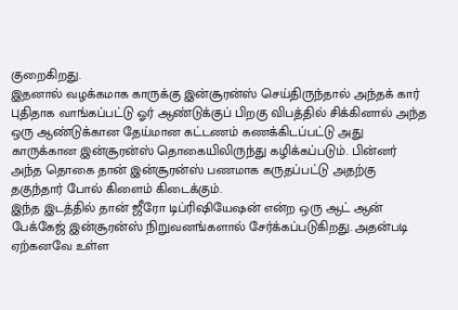குறைகிறது.
இதனால் வழக்கமாக காருக்கு இன்சூரன்ஸ் செய்திருந்தால் அந்தக் கார் புதிதாக வாங்கப்பட்டு ஓர் ஆண்டுக்குப் பிறகு விபத்தில் சிக்கினால் அந்த ஒரு ஆண்டுக்கான தேய்மான கட்டணம் கணக்கிடப்பட்டு அது காருக்கான இன்சூரன்ஸ் தொகையிலிருந்து கழிக்கப்படும். பின்னர் அந்த தொகை தான் இன்சூரன்ஸ் பணமாக கருதப்பட்டு அதற்கு தகுந்தார் போல் கிளைம் கிடைக்கும்.
இந்த இடத்தில் தான் ஜீரோ டிப்ரிஷியேஷன் என்ற ஒரு ஆட் ஆன் பேக்கேஜ் இன்சூரன்ஸ் நிறுவனங்களால் சேர்க்கப்படுகிறது. அதன்படி ஏற்கனவே உள்ள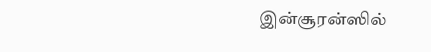இன்சூரன்ஸில்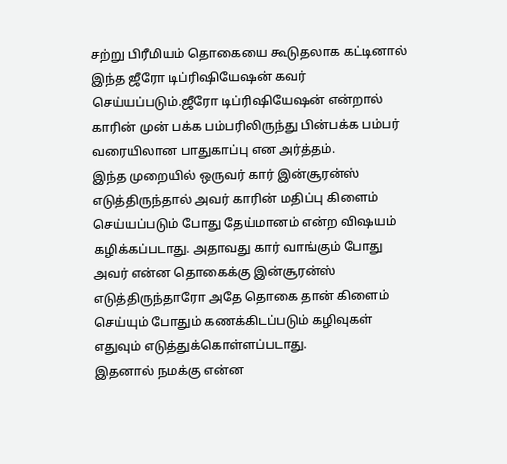சற்று பிரீமியம் தொகையை கூடுதலாக கட்டினால் இந்த ஜீரோ டிப்ரிஷியேஷன் கவர் செய்யப்படும்.ஜீரோ டிப்ரிஷியேஷன் என்றால் காரின் முன் பக்க பம்பரிலிருந்து பின்பக்க பம்பர் வரையிலான பாதுகாப்பு என அர்த்தம்.
இந்த முறையில் ஒருவர் கார் இன்சூரன்ஸ் எடுத்திருந்தால் அவர் காரின் மதிப்பு கிளைம் செய்யப்படும் போது தேய்மானம் என்ற விஷயம் கழிக்கப்படாது. அதாவது கார் வாங்கும் போது அவர் என்ன தொகைக்கு இன்சூரன்ஸ் எடுத்திருந்தாரோ அதே தொகை தான் கிளைம் செய்யும் போதும் கணக்கிடப்படும் கழிவுகள் எதுவும் எடுத்துக்கொள்ளப்படாது.
இதனால் நமக்கு என்ன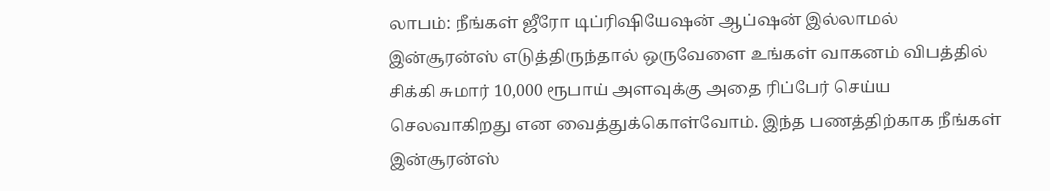லாபம்: நீங்கள் ஜீரோ டிப்ரிஷியேஷன் ஆப்ஷன் இல்லாமல் இன்சூரன்ஸ் எடுத்திருந்தால் ஒருவேளை உங்கள் வாகனம் விபத்தில் சிக்கி சுமார் 10,000 ரூபாய் அளவுக்கு அதை ரிப்பேர் செய்ய செலவாகிறது என வைத்துக்கொள்வோம். இந்த பணத்திற்காக நீங்கள் இன்சூரன்ஸ்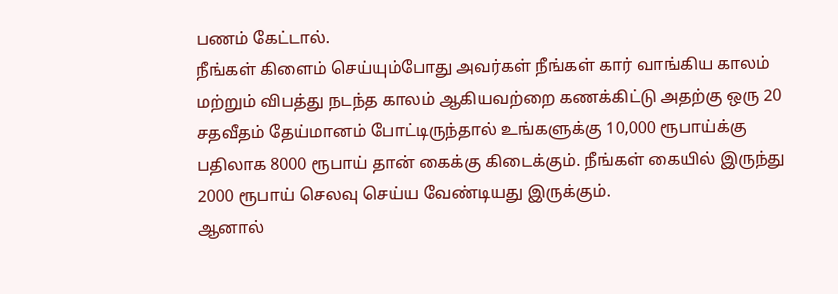பணம் கேட்டால்.
நீங்கள் கிளைம் செய்யும்போது அவர்கள் நீங்கள் கார் வாங்கிய காலம் மற்றும் விபத்து நடந்த காலம் ஆகியவற்றை கணக்கிட்டு அதற்கு ஒரு 20 சதவீதம் தேய்மானம் போட்டிருந்தால் உங்களுக்கு 10,000 ரூபாய்க்கு பதிலாக 8000 ரூபாய் தான் கைக்கு கிடைக்கும். நீங்கள் கையில் இருந்து 2000 ரூபாய் செலவு செய்ய வேண்டியது இருக்கும்.
ஆனால்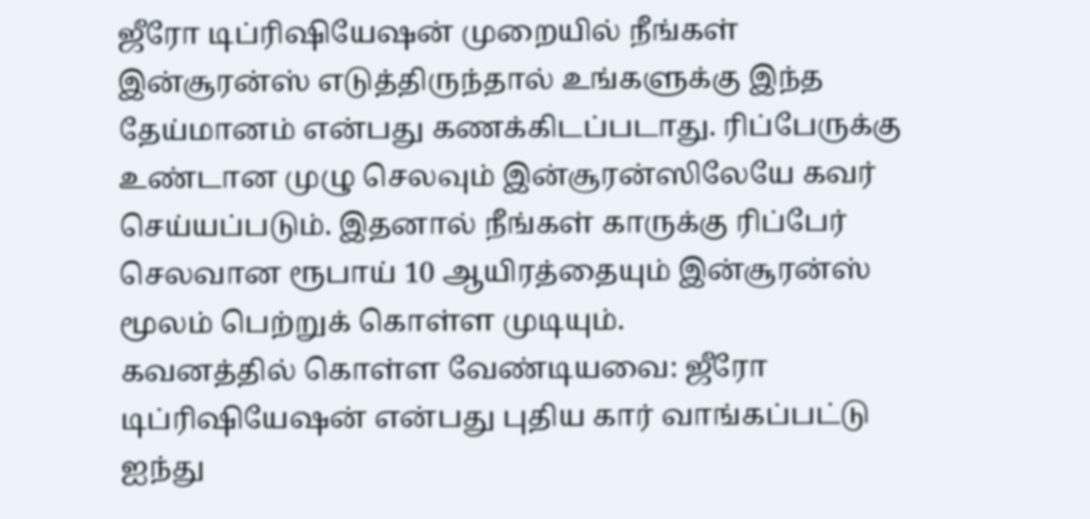ஜீரோ டிப்ரிஷியேஷன் முறையில் நீங்கள் இன்சூரன்ஸ் எடுத்திருந்தால் உங்களுக்கு இந்த தேய்மானம் என்பது கணக்கிடப்படாது. ரிப்பேருக்கு உண்டான முழு செலவும் இன்சூரன்ஸிலேயே கவர் செய்யப்படும். இதனால் நீங்கள் காருக்கு ரிப்பேர் செலவான ரூபாய் 10 ஆயிரத்தையும் இன்சூரன்ஸ் மூலம் பெற்றுக் கொள்ள முடியும்.
கவனத்தில் கொள்ள வேண்டியவை: ஜீரோ டிப்ரிஷியேஷன் என்பது புதிய கார் வாங்கப்பட்டு ஐந்து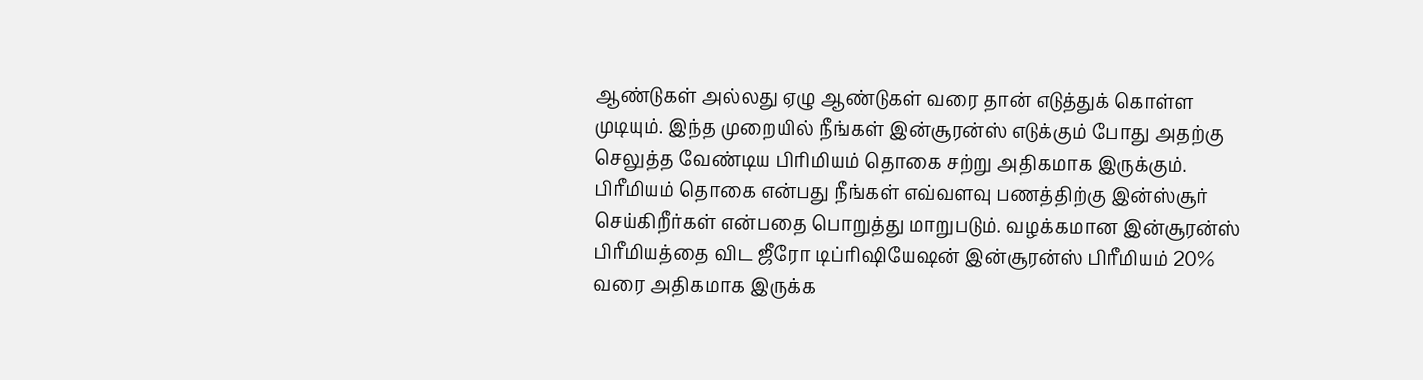ஆண்டுகள் அல்லது ஏழு ஆண்டுகள் வரை தான் எடுத்துக் கொள்ள முடியும். இந்த முறையில் நீங்கள் இன்சூரன்ஸ் எடுக்கும் போது அதற்கு செலுத்த வேண்டிய பிரிமியம் தொகை சற்று அதிகமாக இருக்கும்.
பிரீமியம் தொகை என்பது நீங்கள் எவ்வளவு பணத்திற்கு இன்ஸ்சூர் செய்கிறீர்கள் என்பதை பொறுத்து மாறுபடும். வழக்கமான இன்சூரன்ஸ் பிரீமியத்தை விட ஜீரோ டிப்ரிஷியேஷன் இன்சூரன்ஸ் பிரீமியம் 20% வரை அதிகமாக இருக்க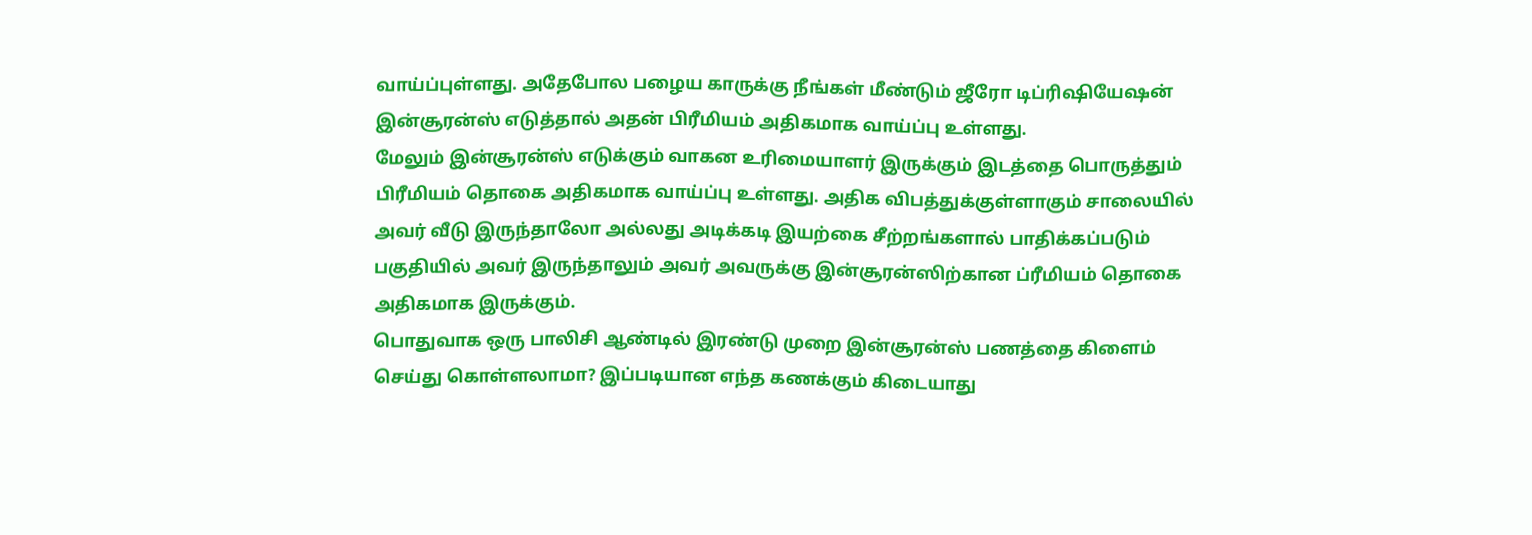வாய்ப்புள்ளது. அதேபோல பழைய காருக்கு நீங்கள் மீண்டும் ஜீரோ டிப்ரிஷியேஷன் இன்சூரன்ஸ் எடுத்தால் அதன் பிரீமியம் அதிகமாக வாய்ப்பு உள்ளது.
மேலும் இன்சூரன்ஸ் எடுக்கும் வாகன உரிமையாளர் இருக்கும் இடத்தை பொருத்தும் பிரீமியம் தொகை அதிகமாக வாய்ப்பு உள்ளது. அதிக விபத்துக்குள்ளாகும் சாலையில் அவர் வீடு இருந்தாலோ அல்லது அடிக்கடி இயற்கை சீற்றங்களால் பாதிக்கப்படும் பகுதியில் அவர் இருந்தாலும் அவர் அவருக்கு இன்சூரன்ஸிற்கான ப்ரீமியம் தொகை அதிகமாக இருக்கும்.
பொதுவாக ஒரு பாலிசி ஆண்டில் இரண்டு முறை இன்சூரன்ஸ் பணத்தை கிளைம் செய்து கொள்ளலாமா? இப்படியான எந்த கணக்கும் கிடையாது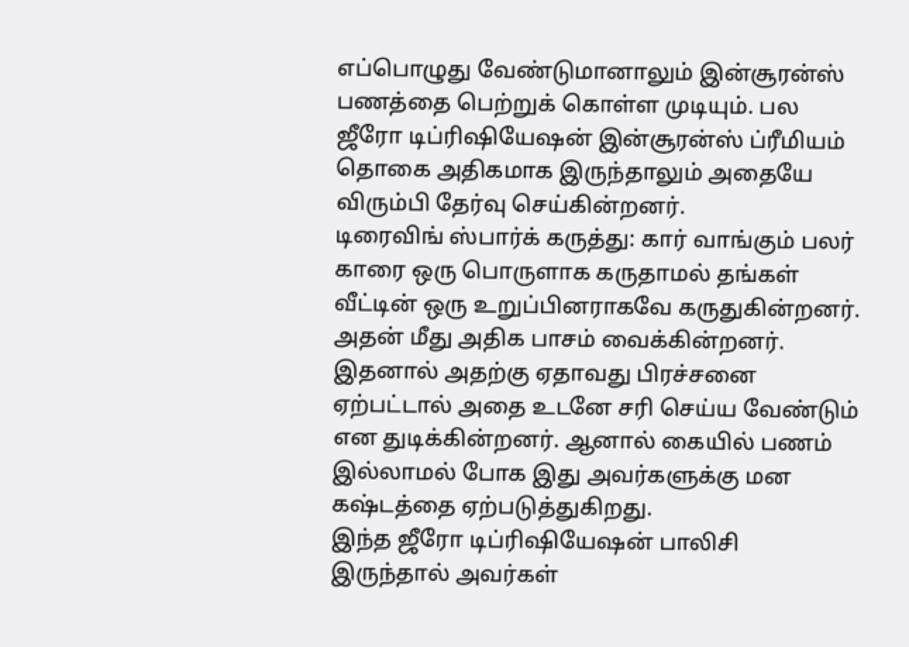எப்பொழுது வேண்டுமானாலும் இன்சூரன்ஸ் பணத்தை பெற்றுக் கொள்ள முடியும். பல ஜீரோ டிப்ரிஷியேஷன் இன்சூரன்ஸ் ப்ரீமியம் தொகை அதிகமாக இருந்தாலும் அதையே விரும்பி தேர்வு செய்கின்றனர்.
டிரைவிங் ஸ்பார்க் கருத்து: கார் வாங்கும் பலர் காரை ஒரு பொருளாக கருதாமல் தங்கள் வீட்டின் ஒரு உறுப்பினராகவே கருதுகின்றனர். அதன் மீது அதிக பாசம் வைக்கின்றனர். இதனால் அதற்கு ஏதாவது பிரச்சனை ஏற்பட்டால் அதை உடனே சரி செய்ய வேண்டும் என துடிக்கின்றனர். ஆனால் கையில் பணம் இல்லாமல் போக இது அவர்களுக்கு மன கஷ்டத்தை ஏற்படுத்துகிறது.
இந்த ஜீரோ டிப்ரிஷியேஷன் பாலிசி இருந்தால் அவர்கள்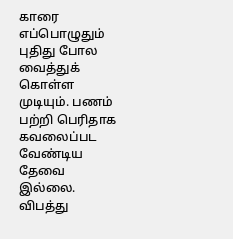காரை எப்பொழுதும் புதிது போல வைத்துக் கொள்ள முடியும். பணம் பற்றி பெரிதாக கவலைப்பட வேண்டிய தேவை இல்லை. விபத்து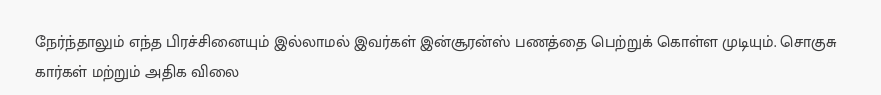நேர்ந்தாலும் எந்த பிரச்சினையும் இல்லாமல் இவர்கள் இன்சூரன்ஸ் பணத்தை பெற்றுக் கொள்ள முடியும். சொகுசு கார்கள் மற்றும் அதிக விலை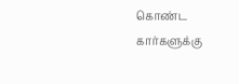கொண்ட கார்களுக்கு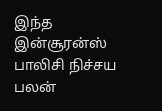இந்த இன்சூரன்ஸ் பாலிசி நிச்சய பலன்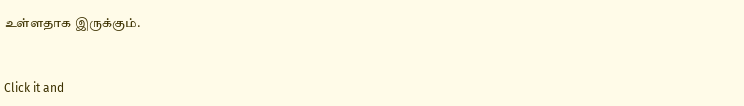உள்ளதாக இருக்கும்.


Click it and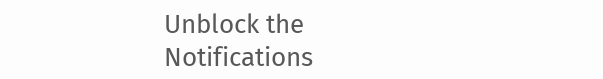Unblock the Notifications